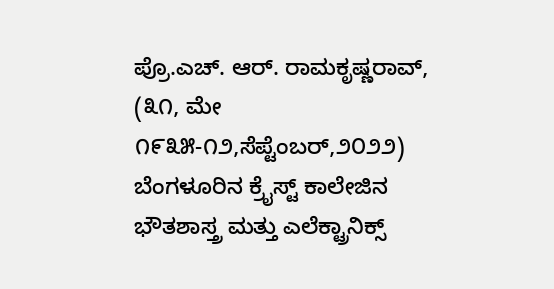ಪ್ರೊ.ಎಚ್. ಆರ್. ರಾಮಕೃಷ್ಣರಾವ್, (೩೧, ಮೇ ೧೯೩೫-೧೨,ಸೆಪ್ಟೆಂಬರ್,೨೦೨೨) ಬೆಂಗಳೂರಿನ ಕ್ರೈಸ್ಟ್ ಕಾಲೇಜಿನ ಭೌತಶಾಸ್ತ್ರ ಮತ್ತು ಎಲೆಕ್ಟ್ರಾನಿಕ್ಸ್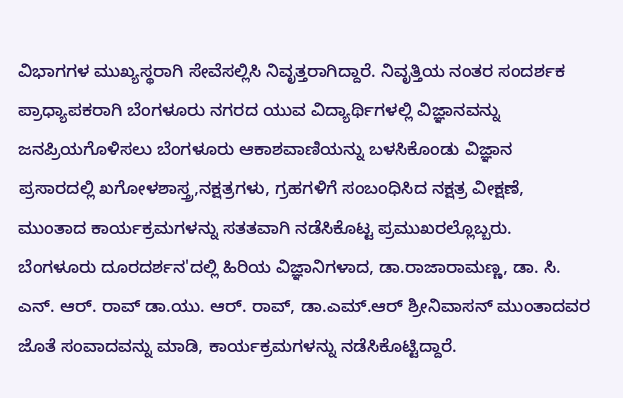ವಿಭಾಗಗಳ ಮುಖ್ಯಸ್ಥರಾಗಿ ಸೇವೆಸಲ್ಲಿಸಿ ನಿವೃತ್ತರಾಗಿದ್ದಾರೆ. ನಿವೃತ್ತಿಯ ನಂತರ ಸಂದರ್ಶಕ ಪ್ರಾಧ್ಯಾಪಕರಾಗಿ ಬೆಂಗಳೂರು ನಗರದ ಯುವ ವಿದ್ಯಾರ್ಥಿಗಳಲ್ಲಿ ವಿಜ್ಞಾನವನ್ನು ಜನಪ್ರಿಯಗೊಳಿಸಲು ಬೆಂಗಳೂರು ಆಕಾಶವಾಣಿಯನ್ನು ಬಳಸಿಕೊಂಡು ವಿಜ್ಞಾನ ಪ್ರಸಾರದಲ್ಲಿ ಖಗೋಳಶಾಸ್ತ್ರ,ನಕ್ಷತ್ರಗಳು, ಗ್ರಹಗಳಿಗೆ ಸಂಬಂಧಿಸಿದ ನಕ್ಷತ್ರ ವೀಕ್ಷಣೆ, ಮುಂತಾದ ಕಾರ್ಯಕ್ರಮಗಳನ್ನು ಸತತವಾಗಿ ನಡೆಸಿಕೊಟ್ಟ ಪ್ರಮುಖರಲ್ಲೊಬ್ಬರು. ಬೆಂಗಳೂರು ದೂರದರ್ಶನ'ದಲ್ಲಿ ಹಿರಿಯ ವಿಜ್ಞಾನಿಗಳಾದ, ಡಾ.ರಾಜಾರಾಮಣ್ಣ, ಡಾ. ಸಿ. ಎನ್. ಆರ್. ರಾವ್ ಡಾ.ಯು. ಆರ್. ರಾವ್, ಡಾ.ಎಮ್.ಆರ್ ಶ್ರೀನಿವಾಸನ್ ಮುಂತಾದವರ ಜೊತೆ ಸಂವಾದವನ್ನು ಮಾಡಿ, ಕಾರ್ಯಕ್ರಮಗಳನ್ನು ನಡೆಸಿಕೊಟ್ಟಿದ್ದಾರೆ.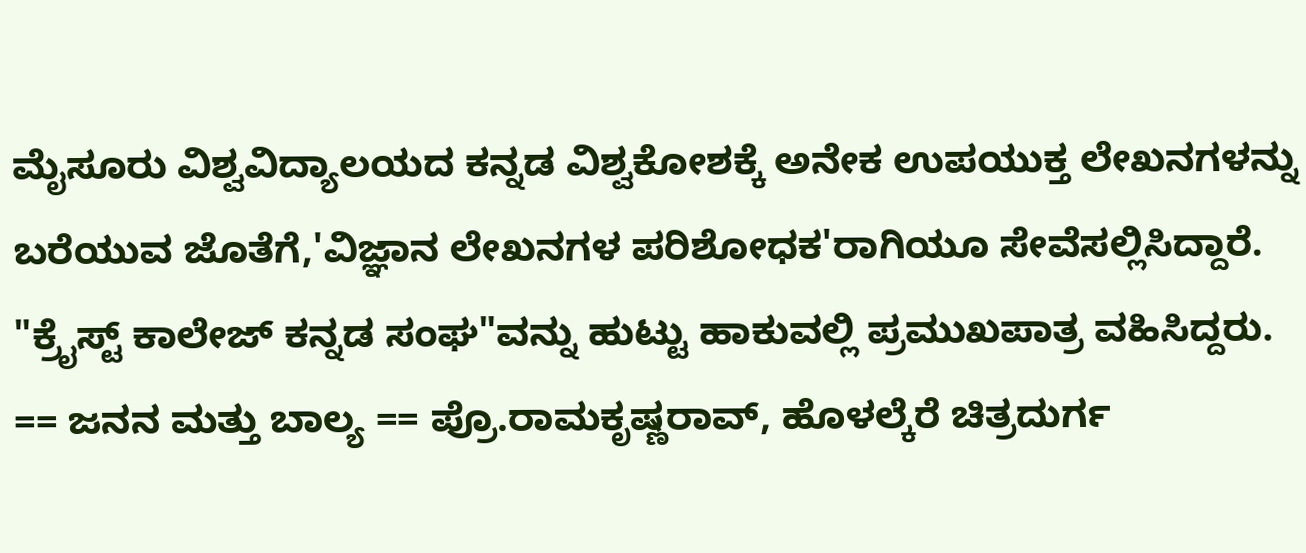ಮೈಸೂರು ವಿಶ್ವವಿದ್ಯಾಲಯದ ಕನ್ನಡ ವಿಶ್ವಕೋಶಕ್ಕೆ ಅನೇಕ ಉಪಯುಕ್ತ ಲೇಖನಗಳನ್ನು ಬರೆಯುವ ಜೊತೆಗೆ,'ವಿಜ್ಞಾನ ಲೇಖನಗಳ ಪರಿಶೋಧಕ'ರಾಗಿಯೂ ಸೇವೆಸಲ್ಲಿಸಿದ್ದಾರೆ. "ಕ್ರೈಸ್ಟ್ ಕಾಲೇಜ್ ಕನ್ನಡ ಸಂಘ"ವನ್ನು ಹುಟ್ಟು ಹಾಕುವಲ್ಲಿ ಪ್ರಮುಖಪಾತ್ರ ವಹಿಸಿದ್ದರು. == ಜನನ ಮತ್ತು ಬಾಲ್ಯ == ಪ್ರೊ.ರಾಮಕೃಷ್ಣರಾವ್, ಹೊಳಲ್ಕೆರೆ ಚಿತ್ರದುರ್ಗ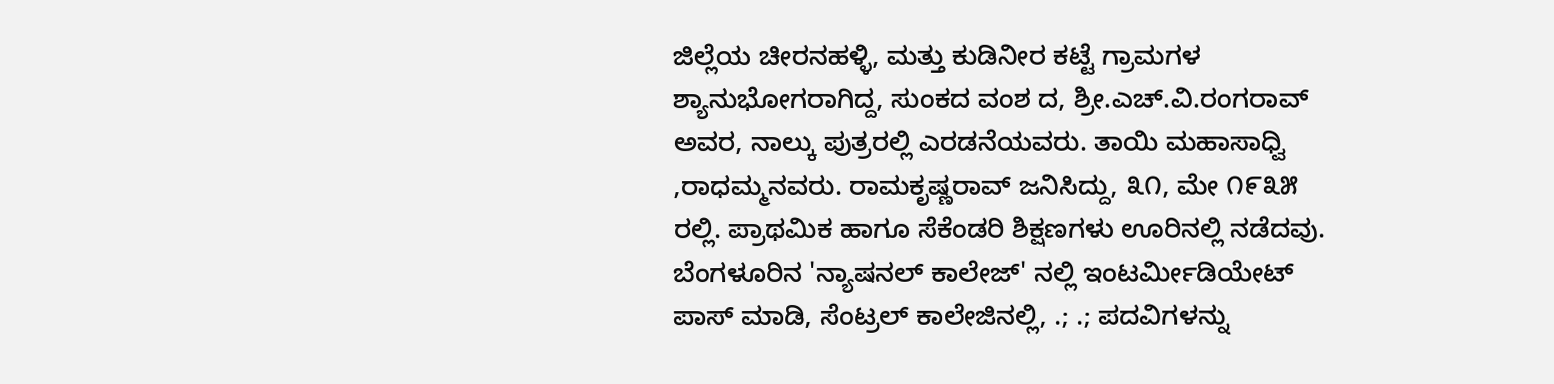ಜಿಲ್ಲೆಯ ಚೀರನಹಳ್ಳಿ, ಮತ್ತು ಕುಡಿನೀರ ಕಟ್ಟೆ ಗ್ರಾಮಗಳ ಶ್ಯಾನುಭೋಗರಾಗಿದ್ದ, ಸುಂಕದ ವಂಶ ದ, ಶ್ರೀ.ಎಚ್.ವಿ.ರಂಗರಾವ್ ಅವರ, ನಾಲ್ಕು ಪುತ್ರರಲ್ಲಿ ಎರಡನೆಯವರು. ತಾಯಿ ಮಹಾಸಾಧ್ವಿ ,ರಾಧಮ್ಮನವರು. ರಾಮಕೃಷ್ಣರಾವ್ ಜನಿಸಿದ್ದು, ೩೧, ಮೇ ೧೯೩೫ ರಲ್ಲಿ. ಪ್ರಾಥಮಿಕ ಹಾಗೂ ಸೆಕೆಂಡರಿ ಶಿಕ್ಷಣಗಳು ಊರಿನಲ್ಲಿ ನಡೆದವು. ಬೆಂಗಳೂರಿನ 'ನ್ಯಾಷನಲ್ ಕಾಲೇಜ್' ನಲ್ಲಿ ಇಂಟರ್ಮೀಡಿಯೇಟ್ ಪಾಸ್ ಮಾಡಿ, ಸೆಂಟ್ರಲ್ ಕಾಲೇಜಿನಲ್ಲಿ, .; .; ಪದವಿಗಳನ್ನು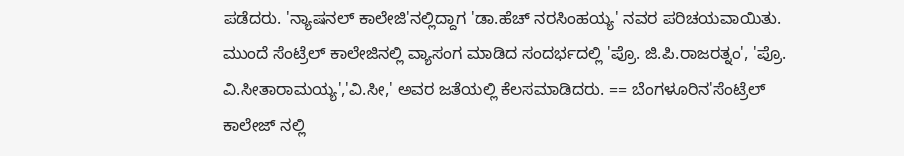ಪಡೆದರು. 'ನ್ಯಾಷನಲ್ ಕಾಲೇಜಿ'ನಲ್ಲಿದ್ದಾಗ 'ಡಾ.ಹೆಚ್ ನರಸಿಂಹಯ್ಯ' ನವರ ಪರಿಚಯವಾಯಿತು. ಮುಂದೆ ಸೆಂಟ್ರೆಲ್ ಕಾಲೇಜಿನಲ್ಲಿ ವ್ಯಾಸಂಗ ಮಾಡಿದ ಸಂದರ್ಭದಲ್ಲಿ 'ಪ್ರೊ. ಜಿ.ಪಿ.ರಾಜರತ್ನಂ', 'ಪ್ರೊ. ವಿ.ಸೀತಾರಾಮಯ್ಯ','ವಿ.ಸೀ,' ಅವರ ಜತೆಯಲ್ಲಿ ಕೆಲಸಮಾಡಿದರು. == ಬೆಂಗಳೂರಿನ'ಸೆಂಟ್ರೆಲ್ ಕಾಲೇಜ್ ನಲ್ಲಿ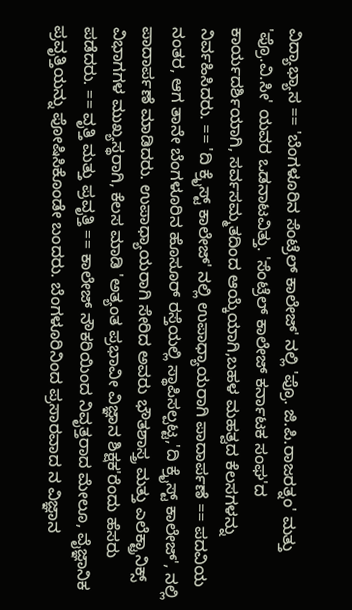ವಿದ್ಯಾಭ್ಯಾಸ == 'ಬೆಂಗಳೂರಿನ ಸೆಂಟ್ರೆಲ್ ಕಾಲೇಜ್' ನಲ್ಲಿ 'ಪ್ರೊ. ಜಿ.ಪಿ.ರಾಜರತ್ನಂ' ಮತ್ತು 'ಪ್ರೊ.ವಿ.ಸೀ' ಯವರ ಒಡನಾಟವಿತ್ತು. 'ಸೆಂಟ್ರೆಲ್ ಕಾಲೇಜ್ ಕರ್ನಾಟಕ ಸಂಘ'ದ ಕಾರ್ಯದರ್ಶಿಯಾಗಿ, ಸರ್ವಸಮ್ಮತದಿಂದ ಆಯ್ಕೆಯಾಗಿ,ಬಹಳ ಮಹತ್ವದ ಕೆಲಸಗಳನ್ನು ನಿರ್ವಹಿಸಿದರು. == 'ದಿ ಕ್ರೈಸ್ಟ್ ಕಾಲೇಜ್' ನಲ್ಲಿ ಉಪಾಧ್ಯಾಯರಾಗಿ ಪಾದಾರ್ಪಣೆ == ಪದವಿಯ ನಂತರ, ಆಗ ತಾನೇ ಬೆಂಗಳೂರಿನ ಹೊಸೂರ್ ರಸ್ತೆಯಲ್ಲಿ ಸ್ಥಾಪಿಸಲ್ಪಟ್ಟ,'ದಿ ಕ್ರೈಸ್ಟ್ ಕಾಲೇಜ್', ನಲ್ಲಿ ಪಾದಾರ್ಪಣೆ ಮಾಡಿದರು. ಉಪಾಧ್ಯಾಯರಾಗಿ ಸೇರಿದ ಅವರು ಭೌತಶಾಸ್ತ್ರ ಮತ್ತು ಎಲೆಕ್ಟ್ರಾನಿಕ್ಸ್ ವಿಭಾಗಗಳ ಮುಖ್ಯಸ್ಥರಾಗಿ, ಕೆಲಸ ಮಾಡಿ 'ಅತ್ಯಂತ ಪ್ರಭಾವೀ ವಿಜ್ಞಾನ ಶಿಕ್ಷಕ'ರೆಂದು ಹೆಸರು ಪಡೆದರು. == ವೃತ್ತಿ ಮತ್ತು ಪ್ರವೃತ್ತಿ == ಕಾಲೇಜ್ ನೌಕರಿಯಿಂದ ನಿವೃತ್ತರಾದ ಮೇಲೂ, ವೈಜ್ಞಾನಿಕ ಪ್ರವೃತ್ತಿಯನ್ನು ಪೋಷಿಸಿಕೊಂಡೇ ಬಂದರು. ಬೆಂಗಳೂರಿನಿಂದ ಪ್ರಸಾರವಾದ ನ ವಿಜ್ಞಾನ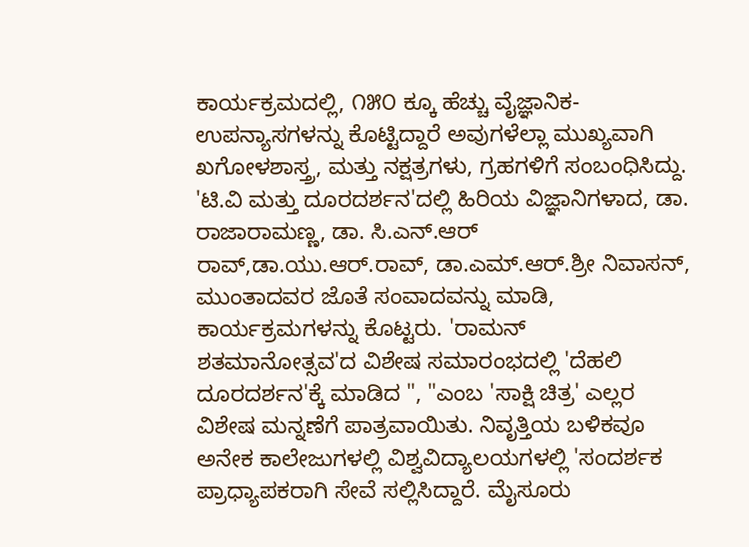ಕಾರ್ಯಕ್ರಮದಲ್ಲಿ, ೧೫೦ ಕ್ಕೂ ಹೆಚ್ಚು ವೈಜ್ಞಾನಿಕ-ಉಪನ್ಯಾಸಗಳನ್ನು ಕೊಟ್ಟಿದ್ದಾರೆ ಅವುಗಳೆಲ್ಲಾ ಮುಖ್ಯವಾಗಿ ಖಗೋಳಶಾಸ್ತ್ರ, ಮತ್ತು ನಕ್ಷತ್ರಗಳು, ಗ್ರಹಗಳಿಗೆ ಸಂಬಂಧಿಸಿದ್ದು. 'ಟಿ.ವಿ ಮತ್ತು ದೂರದರ್ಶನ'ದಲ್ಲಿ ಹಿರಿಯ ವಿಜ್ಞಾನಿಗಳಾದ, ಡಾ. ರಾಜಾರಾಮಣ್ಣ, ಡಾ. ಸಿ.ಎನ್.ಆರ್ ರಾವ್,ಡಾ.ಯು.ಆರ್.ರಾವ್, ಡಾ.ಎಮ್.ಆರ್.ಶ್ರೀ ನಿವಾಸನ್, ಮುಂತಾದವರ ಜೊತೆ ಸಂವಾದವನ್ನು ಮಾಡಿ, ಕಾರ್ಯಕ್ರಮಗಳನ್ನು ಕೊಟ್ಟರು. 'ರಾಮನ್ ಶತಮಾನೋತ್ಸವ'ದ ವಿಶೇಷ ಸಮಾರಂಭದಲ್ಲಿ 'ದೆಹಲಿ ದೂರದರ್ಶನ'ಕ್ಕೆ ಮಾಡಿದ ", "ಎಂಬ 'ಸಾಕ್ಷಿ ಚಿತ್ರ' ಎಲ್ಲರ ವಿಶೇಷ ಮನ್ನಣೆಗೆ ಪಾತ್ರವಾಯಿತು. ನಿವೃತ್ತಿಯ ಬಳಿಕವೂ ಅನೇಕ ಕಾಲೇಜುಗಳಲ್ಲಿ ವಿಶ್ವವಿದ್ಯಾಲಯಗಳಲ್ಲಿ 'ಸಂದರ್ಶಕ ಪ್ರಾಧ್ಯಾಪಕರಾಗಿ ಸೇವೆ ಸಲ್ಲಿಸಿದ್ದಾರೆ. ಮೈಸೂರು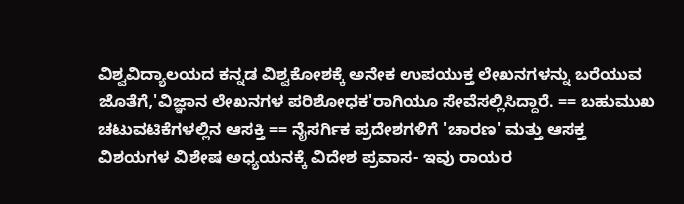ವಿಶ್ವವಿದ್ಯಾಲಯದ ಕನ್ನಡ ವಿಶ್ವಕೋಶಕ್ಕೆ ಅನೇಕ ಉಪಯುಕ್ತ ಲೇಖನಗಳನ್ನು ಬರೆಯುವ ಜೊತೆಗೆ,'ವಿಜ್ಞಾನ ಲೇಖನಗಳ ಪರಿಶೋಧಕ'ರಾಗಿಯೂ ಸೇವೆಸಲ್ಲಿಸಿದ್ದಾರೆ. == ಬಹುಮುಖ ಚಟುವಟಿಕೆಗಳಲ್ಲಿನ ಆಸಕ್ತಿ == ನೈಸರ್ಗಿಕ ಪ್ರದೇಶಗಳಿಗೆ 'ಚಾರಣ' ಮತ್ತು ಆಸಕ್ತ ವಿಶಯಗಳ ವಿಶೇಷ ಅಧ್ಯಯನಕ್ಕೆ ವಿದೇಶ ಪ್ರವಾಸ- ಇವು ರಾಯರ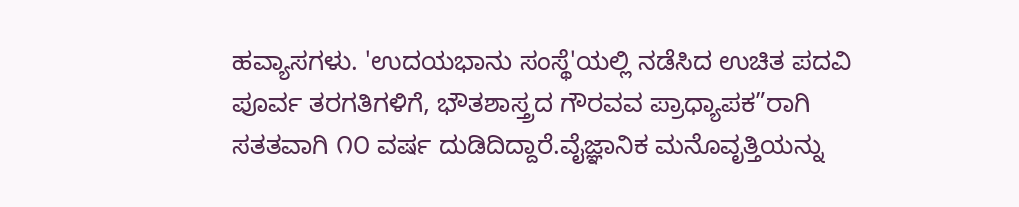ಹವ್ಯಾಸಗಳು. 'ಉದಯಭಾನು ಸಂಸ್ಥೆ'ಯಲ್ಲಿ ನಡೆಸಿದ ಉಚಿತ ಪದವಿ ಪೂರ್ವ ತರಗತಿಗಳಿಗೆ, ಭೌತಶಾಸ್ತ್ರದ ಗೌರವವ ಪ್ರಾಧ್ಯಾಪಕ”ರಾಗಿ ಸತತವಾಗಿ ೧೦ ವರ್ಷ ದುಡಿದಿದ್ದಾರೆ.ವೈಜ್ಞಾನಿಕ ಮನೊವೃತ್ತಿಯನ್ನು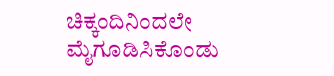ಚಿಕ್ಕಂದಿನಿಂದಲೇ ಮೈಗೂಡಿಸಿಕೊಂಡು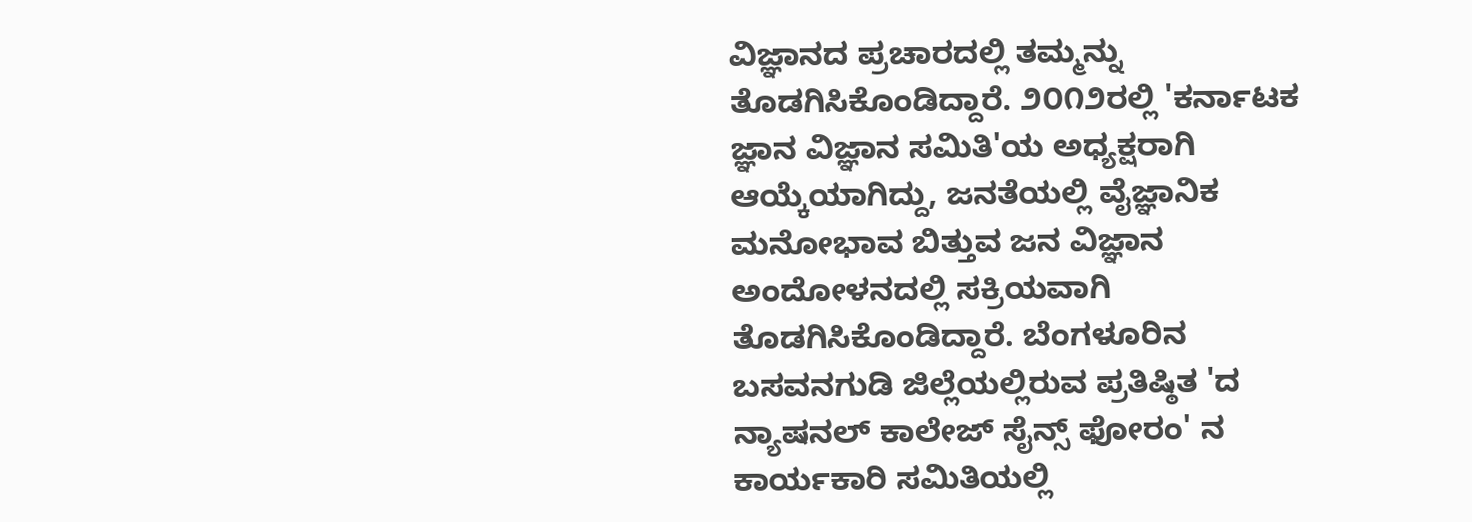ವಿಜ್ಞಾನದ ಪ್ರಚಾರದಲ್ಲಿ ತಮ್ಮನ್ನು ತೊಡಗಿಸಿಕೊಂಡಿದ್ದಾರೆ. ೨೦೧೨ರಲ್ಲಿ 'ಕರ್ನಾಟಕ ಜ್ಞಾನ ವಿಜ್ಞಾನ ಸಮಿತಿ'ಯ ಅಧ್ಯಕ್ಷರಾಗಿ ಆಯ್ಕೆಯಾಗಿದ್ದು, ಜನತೆಯಲ್ಲಿ ವೈಜ್ಞಾನಿಕ ಮನೋಭಾವ ಬಿತ್ತುವ ಜನ ವಿಜ್ಞಾನ ಅಂದೋಳನದಲ್ಲಿ ಸಕ್ರಿಯವಾಗಿ ತೊಡಗಿಸಿಕೊಂಡಿದ್ದಾರೆ. ಬೆಂಗಳೂರಿನ ಬಸವನಗುಡಿ ಜಿಲ್ಲೆಯಲ್ಲಿರುವ ಪ್ರತಿಷ್ಠಿತ 'ದ ನ್ಯಾಷನಲ್ ಕಾಲೇಜ್ ಸೈನ್ಸ್ ಫೋರಂ' ನ ಕಾರ್ಯಕಾರಿ ಸಮಿತಿಯಲ್ಲಿ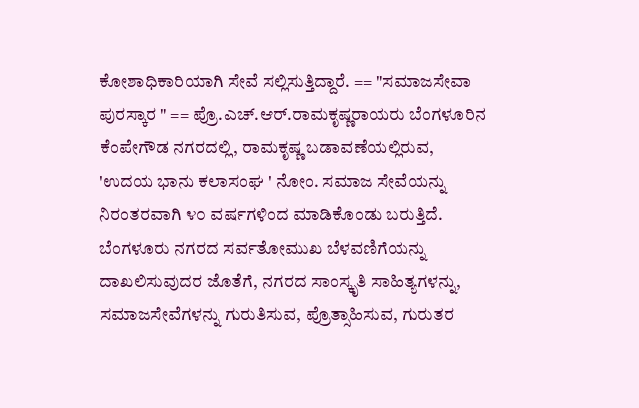ಕೋಶಾಧಿಕಾರಿಯಾಗಿ ಸೇವೆ ಸಲ್ಲಿಸುತ್ತಿದ್ದಾರೆ. == "ಸಮಾಜಸೇವಾ ಪುರಸ್ಕಾರ " == ಪ್ರೊ.ಎಚ್.ಆರ್.ರಾಮಕೃಷ್ಣರಾಯರು ಬೆಂಗಳೂರಿನ ಕೆಂಪೇಗೌಡ ನಗರದಲ್ಲಿ, ರಾಮಕೃಷ್ಣ ಬಡಾವಣೆಯಲ್ಲಿರುವ, 'ಉದಯ ಭಾನು ಕಲಾಸಂಘ ' ನೋಂ. ಸಮಾಜ ಸೇವೆಯನ್ನು ನಿರಂತರವಾಗಿ ೪೦ ವರ್ಷಗಳಿಂದ ಮಾಡಿಕೊಂಡು ಬರುತ್ತಿದೆ. ಬೆಂಗಳೂರು ನಗರದ ಸರ್ವತೋಮುಖ ಬೆಳವಣಿಗೆಯನ್ನು ದಾಖಲಿಸುವುದರ ಜೊತೆಗೆ, ನಗರದ ಸಾಂಸ್ಕೃತಿ ಸಾಹಿತ್ಯಗಳನ್ನು, ಸಮಾಜಸೇವೆಗಳನ್ನು ಗುರುತಿಸುವ, ಪ್ರೊತ್ಸಾಹಿಸುವ, ಗುರುತರ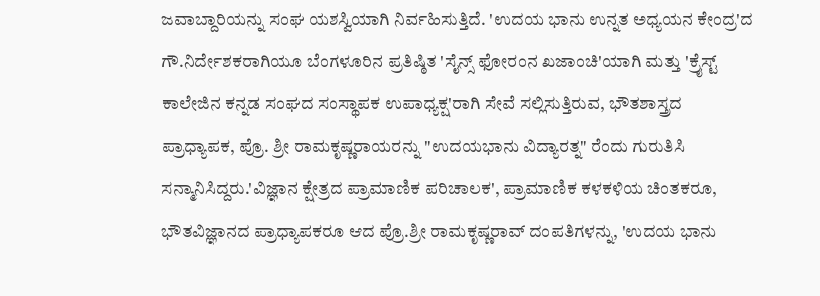ಜವಾಬ್ದಾರಿಯನ್ನು ಸಂಘ ಯಶಸ್ವಿಯಾಗಿ ನಿರ್ವಹಿಸುತ್ತಿದೆ. 'ಉದಯ ಭಾನು ಉನ್ನತ ಅಧ್ಯಯನ ಕೇಂದ್ರ'ದ ಗೌ.ನಿರ್ದೇಶಕರಾಗಿಯೂ ಬೆಂಗಳೂರಿನ ಪ್ರತಿಷ್ಠಿತ 'ಸೈನ್ಸ್ ಫೋರಂನ ಖಜಾಂಚಿ'ಯಾಗಿ ಮತ್ತು 'ಕ್ರೈಸ್ಟ್ ಕಾಲೇಜಿನ ಕನ್ನಡ ಸಂಘದ ಸಂಸ್ಥಾಪಕ ಉಪಾಧ್ಯಕ್ಷ'ರಾಗಿ ಸೇವೆ ಸಲ್ಲಿಸುತ್ತಿರುವ, ಭೌತಶಾಸ್ತ್ರದ ಪ್ರಾಧ್ಯಾಪಕ, ಪ್ರೊ. ಶ್ರೀ ರಾಮಕೃಷ್ಣರಾಯರನ್ನು "ಉದಯಭಾನು ವಿದ್ಯಾರತ್ನ" ರೆಂದು ಗುರುತಿಸಿ ಸನ್ಮಾನಿಸಿದ್ದರು.'ವಿಜ್ಞಾನ ಕ್ಷೇತ್ರದ ಪ್ರಾಮಾಣಿಕ ಪರಿಚಾಲಕ', ಪ್ರಾಮಾಣಿಕ ಕಳಕಳಿಯ ಚಿಂತಕರೂ, ಭೌತವಿಜ್ಞಾನದ ಪ್ರಾಧ್ಯಾಪಕರೂ ಆದ ಪ್ರೊ.ಶ್ರೀ ರಾಮಕೃಷ್ಣರಾವ್ ದಂಪತಿಗಳನ್ನು, 'ಉದಯ ಭಾನು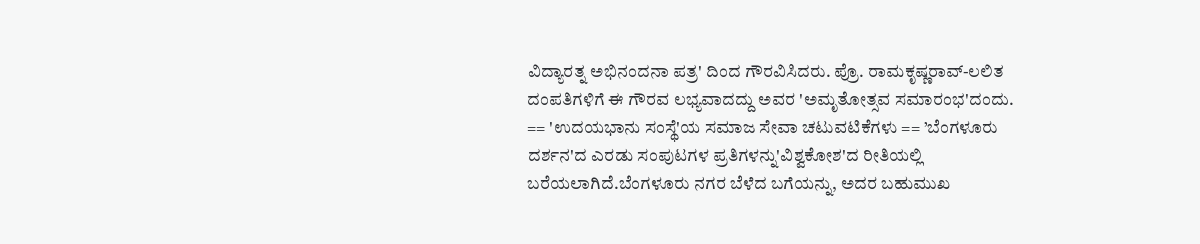ವಿದ್ಯಾರತ್ನ ಅಭಿನಂದನಾ ಪತ್ರ' ದಿಂದ ಗೌರವಿಸಿದರು. ಪ್ರೊ. ರಾಮಕೃಷ್ಣರಾವ್-ಲಲಿತ ದಂಪತಿಗಳಿಗೆ ಈ ಗೌರವ ಲಭ್ಯವಾದದ್ದು ಅವರ 'ಅಮೃತೋತ್ಸವ ಸಮಾರಂಭ'ದಂದು. == 'ಉದಯಭಾನು ಸಂಸ್ಥೆ'ಯ ಸಮಾಜ ಸೇವಾ ಚಟುವಟಿಕೆಗಳು == ’ಬೆಂಗಳೂರು ದರ್ಶನ'ದ ಎರಡು ಸಂಪುಟಗಳ ಪ್ರತಿಗಳನ್ನು'ವಿಶ್ವಕೋಶ'ದ ರೀತಿಯಲ್ಲಿ ಬರೆಯಲಾಗಿದೆ.ಬೆಂಗಳೂರು ನಗರ ಬೆಳೆದ ಬಗೆಯನ್ನು, ಅದರ ಬಹುಮುಖ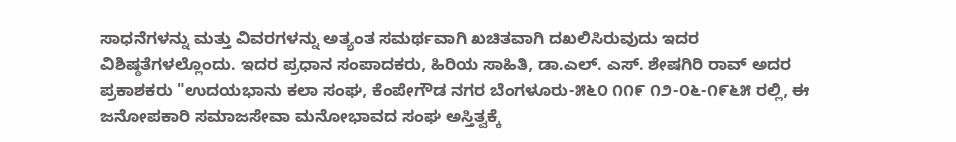ಸಾಧನೆಗಳನ್ನು ಮತ್ತು ವಿವರಗಳನ್ನು ಅತ್ಯಂತ ಸಮರ್ಥವಾಗಿ ಖಚಿತವಾಗಿ ದಖಲಿಸಿರುವುದು ಇದರ ವಿಶಿಷ್ಠತೆಗಳಲ್ಲೊಂದು. ಇದರ ಪ್ರಧಾನ ಸಂಪಾದಕರು, ಹಿರಿಯ ಸಾಹಿತಿ, ಡಾ.ಎಲ್. ಎಸ್. ಶೇಷಗಿರಿ ರಾವ್ ಅದರ ಪ್ರಕಾಶಕರು "ಉದಯಭಾನು ಕಲಾ ಸಂಘ, ಕೆಂಪೇಗೌಡ ನಗರ ಬೆಂಗಳೂರು-೫೬೦ ೧೧೯ ೧೨-೦೬-೧೯೬೫ ರಲ್ಲಿ, ಈ ಜನೋಪಕಾರಿ ಸಮಾಜಸೇವಾ ಮನೋಭಾವದ ಸಂಘ ಅಸ್ತಿತ್ವಕ್ಕೆ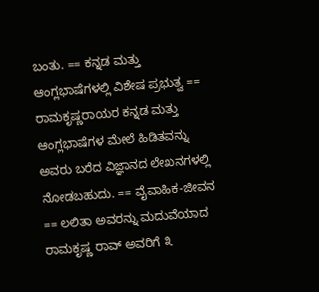ಬಂತು. == ಕನ್ನಡ ಮತ್ತು ಆಂಗ್ಲಭಾಷೆಗಳಲ್ಲಿ ವಿಶೇಷ ಪ್ರಭುತ್ವ == ರಾಮಕೃಷ್ಣರಾಯರ ಕನ್ನಡ ಮತ್ತು ಆಂಗ್ಲಭಾಷೆಗಳ ಮೇಲೆ ಹಿಡಿತವನ್ನು ಅವರು ಬರೆದ ವಿಜ್ಞಾನದ ಲೇಖನಗಳಲ್ಲಿ ನೋಡಬಹುದು. == ವೈವಾಹಿಕ-ಜೀವನ == ಲಲಿತಾ ಅವರನ್ನು ಮದುವೆಯಾದ ರಾಮಕೃಷ್ಣ ರಾವ್ ಅವರಿಗೆ ೩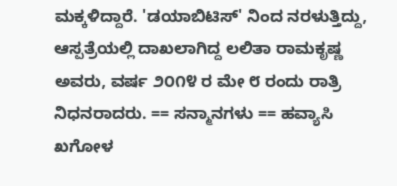ಮಕ್ಕಳಿದ್ದಾರೆ. 'ಡಯಾಬಿಟಿಸ್' ನಿಂದ ನರಳುತ್ತಿದ್ದು, ಆಸ್ಪತ್ರೆಯಲ್ಲಿ ದಾಖಲಾಗಿದ್ದ ಲಲಿತಾ ರಾಮಕೃಷ್ಣ ಅವರು, ವರ್ಷ ೨೦೧೪ ರ ಮೇ ೮ ರಂದು ರಾತ್ರಿ ನಿಧನರಾದರು. == ಸನ್ಮಾನಗಳು == ಹವ್ಯಾಸಿ ಖಗೋಳ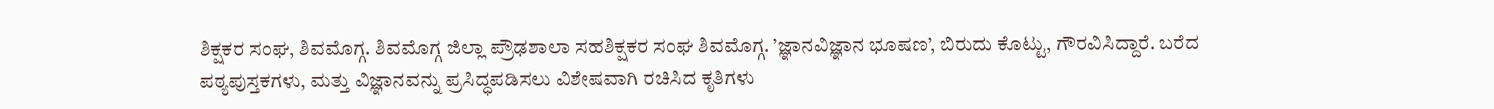ಶಿಕ್ಷಕರ ಸಂಘ, ಶಿವಮೊಗ್ಗ. ಶಿವಮೊಗ್ಗ ಜಿಲ್ಲಾ ಪ್ರೌಢಶಾಲಾ ಸಹಶಿಕ್ಷಕರ ಸಂಘ ಶಿವಮೊಗ್ಗ. ’ಜ್ಞಾನವಿಜ್ಞಾನ ಭೂಷಣ’, ಬಿರುದು ಕೊಟ್ಟು, ಗೌರವಿಸಿದ್ದಾರೆ. ಬರೆದ ಪಠ್ಯಪುಸ್ತಕಗಳು, ಮತ್ತು ವಿಜ್ಞಾನವನ್ನು ಪ್ರಸಿದ್ಧಪಡಿಸಲು ವಿಶೇಷವಾಗಿ ರಚಿಸಿದ ಕೃತಿಗಳು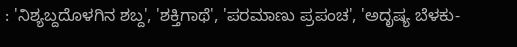: 'ನಿಶ್ಯಬ್ದದೊಳಗಿನ ಶಬ್ದ', 'ಶಕ್ತಿಗಾಥೆ', 'ಪರಮಾಣು ಪ್ರಪಂಚ', 'ಅದೃಷ್ಯ ಬೆಳಕು-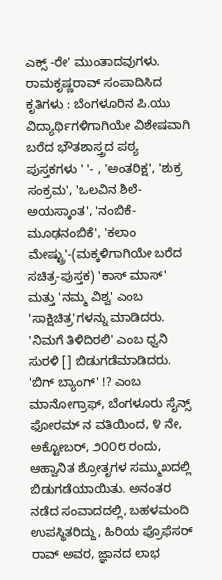ಎಕ್ಸ್ -ರೇ' ಮುಂತಾದವುಗಳು. ರಾಮಕೃಷ್ಣರಾವ್ ಸಂಪಾದಿಸಿದ ಕೃತಿಗಳು : ಬೆಂಗಳೂರಿನ ಪಿ.ಯು ವಿದ್ಯಾರ್ಥಿಗಳಿಗಾಗಿಯೇ ವಿಶೇಷವಾಗಿ ಬರೆದ ಭೌತಶಾಸ್ತ್ರದ ಪಠ್ಯ ಪುಸ್ತಕಗಳು ' '- , 'ಅಂತರಿಕ್ಷ', 'ಶುಕ್ರ ಸಂಕ್ರಮ', 'ಒಲವಿನ ಶಿಲೆ-ಅಯಸ್ಕಾಂತ', 'ನಂಬಿಕೆ-ಮೂಢನಂಬಿಕೆ', 'ಕಲಾಂ ಮೇಷ್ಟ್ರು'-(ಮಕ್ಕಳಿಗಾಗಿಯೇ ಬರೆದ ಸಚಿತ್ರ-ಪುಸ್ತಕ) 'ಕಾಸ್ ಮಾಸ್' ಮತ್ತು 'ನಮ್ಮ ವಿಶ್ವ' ಎಂಬ 'ಸಾಕ್ಷಿಚಿತ್ರ'ಗಳನ್ನು ಮಾಡಿದರು. 'ನಿಮಗೆ ತಿಳಿದಿರಲಿ' ಎಂಬ ಧ್ವನಿ ಸುರಳಿ [] ಬಿಡುಗಡೆಮಾಡಿದರು. 'ಬಿಗ್ ಬ್ಯಾಂಗ್' !? ಎಂಬ ಮಾನೋಗ್ರಾಫ್, ಬೆಂಗಳೂರು ಸೈನ್ಸ್ ಫೋರಮ್ ನ ವತಿಯಿಂದ, ೪ ನೇ, ಅಕ್ಟೋಬರ್, ೨೦೦೮ ರಂದು, ಆಹ್ವಾನಿತ ಶ್ರೋತೃಗಳ ಸಮ್ಮುಖದಲ್ಲಿ ಬಿಡುಗಡೆಯಾಯಿತು. ಅನಂತರ ನಡೆದ ಸಂವಾದದಲ್ಲಿ, ಬಹಳಮಂದಿ ಉಪಸ್ಥಿತರಿದ್ದು, ಹಿರಿಯ ಪ್ರೊಫೆಸರ್ ರಾವ್ ಅವರ, ಜ್ಞಾನದ ಲಾಭ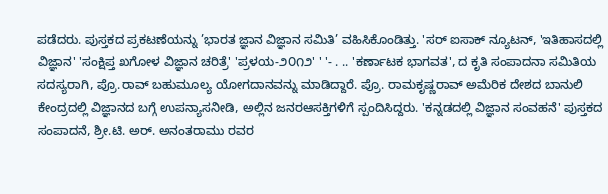ಪಡೆದರು. ಪುಸ್ತಕದ ಪ್ರಕಟಣೆಯನ್ನು ’ಭಾರತ ಜ್ಞಾನ ವಿಜ್ಞಾನ ಸಮಿತಿ’ ವಹಿಸಿಕೊಂಡಿತ್ತು. 'ಸರ್ ಐಸಾಕ್ ನ್ಯೂಟನ್, 'ಇತಿಹಾಸದಲ್ಲಿ ವಿಜ್ಞಾನ' 'ಸಂಕ್ಷಿಪ್ತ ಖಗೋಳ ವಿಜ್ಞಾನ ಚರಿತ್ರೆ' 'ಪ್ರಳಯ-೨೦೧೨' ' '- . .. 'ಕರ್ಣಾಟಕ ಭಾಗವತ', ದ ಕೃತಿ ಸಂಪಾದನಾ ಸಮಿತಿಯ ಸದಸ್ಯರಾಗಿ, ಪ್ರೊ.ರಾವ್ ಬಹುಮೂಲ್ಯ ಯೋಗದಾನವನ್ನು ಮಾಡಿದ್ದಾರೆ. ಪ್ರೊ. ರಾಮಕೃಷ್ಣರಾವ್ ಅಮೆರಿಕ ದೇಶದ ಬಾನುಲಿ ಕೇಂದ್ರದಲ್ಲಿ ವಿಜ್ಞಾನದ ಬಗ್ಗೆ ಉಪನ್ಯಾಸನೀಡಿ, ಅಲ್ಲಿನ ಜನರಆಸಕ್ತಿಗಳಿಗೆ ಸ್ಪಂದಿಸಿದ್ದರು. 'ಕನ್ನಡದಲ್ಲಿ ವಿಜ್ಞಾನ ಸಂವಹನೆ' ಪುಸ್ತಕದ ಸಂಪಾದನೆ, ಶ್ರೀ.ಟಿ. ಅರ್. ಅನಂತರಾಮು ರವರ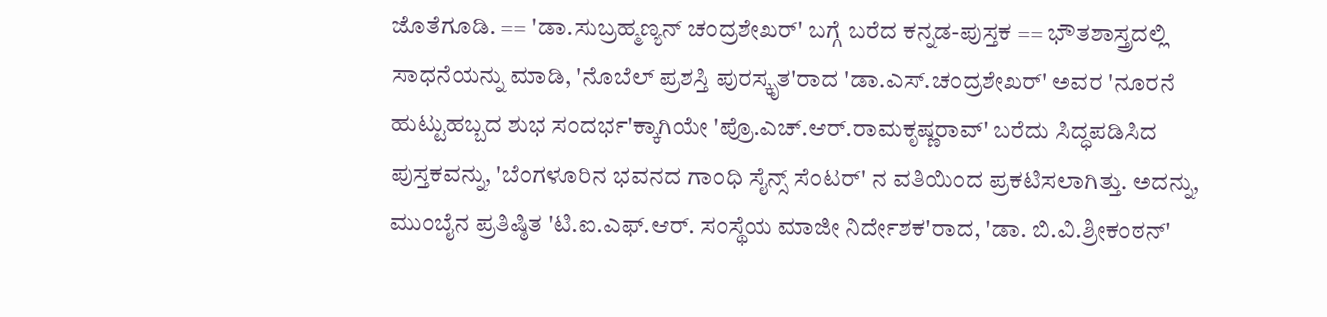ಜೊತೆಗೂಡಿ. == 'ಡಾ.ಸುಬ್ರಹ್ಮಣ್ಯನ್ ಚಂದ್ರಶೇಖರ್' ಬಗ್ಗೆ ಬರೆದ ಕನ್ನಡ-ಪುಸ್ತಕ == ಭೌತಶಾಸ್ತ್ರದಲ್ಲಿ ಸಾಧನೆಯನ್ನು ಮಾಡಿ, 'ನೊಬೆಲ್ ಪ್ರಶಸ್ತಿ ಪುರಸ್ಕೃತ'ರಾದ 'ಡಾ.ಎಸ್.ಚಂದ್ರಶೇಖರ್' ಅವರ 'ನೂರನೆ ಹುಟ್ಟುಹಬ್ಬದ ಶುಭ ಸಂದರ್ಭ'ಕ್ಕಾಗಿಯೇ 'ಪ್ರೊ.ಎಚ್.ಆರ್.ರಾಮಕೃಷ್ಣರಾವ್' ಬರೆದು ಸಿದ್ಧಪಡಿಸಿದ ಪುಸ್ತಕವನ್ನು, 'ಬೆಂಗಳೂರಿನ ಭವನದ ಗಾಂಧಿ ಸೈನ್ಸ್ ಸೆಂಟರ್' ನ ವತಿಯಿಂದ ಪ್ರಕಟಿಸಲಾಗಿತ್ತು. ಅದನ್ನು, ಮುಂಬೈನ ಪ್ರತಿಷ್ಠಿತ 'ಟಿ.ಐ.ಎಫ್.ಆರ್. ಸಂಸ್ಥೆಯ ಮಾಜೀ ನಿರ್ದೇಶಕ'ರಾದ, 'ಡಾ. ಬಿ.ವಿ.ಶ್ರೀಕಂಠನ್'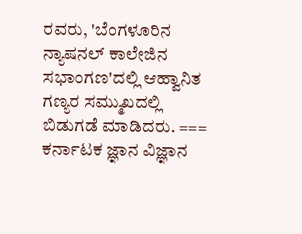ರವರು, 'ಬೆಂಗಳೂರಿನ ನ್ಯಾಷನಲ್ ಕಾಲೇಜಿನ ಸಭಾಂಗಣ'ದಲ್ಲಿ ಆಹ್ವಾನಿತ ಗಣ್ಯರ ಸಮ್ಮುಖದಲ್ಲಿ ಬಿಡುಗಡೆ ಮಾಡಿದರು. === ಕರ್ನಾಟಕ ಜ್ಞಾನ ವಿಜ್ಞಾನ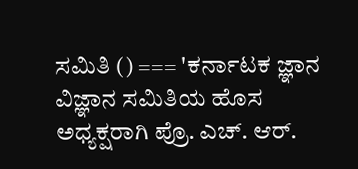ಸಮಿತಿ () === 'ಕರ್ನಾಟಕ ಜ್ಞಾನ ವಿಜ್ಞಾನ ಸಮಿತಿಯ ಹೊಸ ಅಧ್ಯಕ್ಷರಾಗಿ ಪ್ರೊ. ಎಚ್. ಆರ್.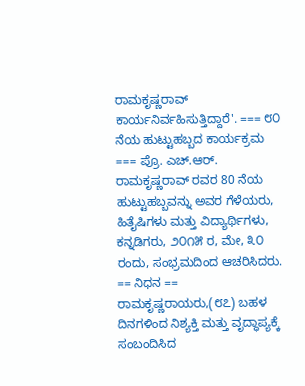ರಾಮಕೃಷ್ಣರಾವ್ ಕಾರ್ಯನಿರ್ವಹಿಸುತ್ತಿದ್ದಾರೆ'. === ೮೦ ನೆಯ ಹುಟ್ಟುಹಬ್ಬದ ಕಾರ್ಯಕ್ರಮ === ಪ್ರೊ. ಎಚ್.ಆರ್. ರಾಮಕೃಷ್ಣರಾವ್ ರವರ 80 ನೆಯ ಹುಟ್ಟುಹಬ್ಬವನ್ನು ಅವರ ಗೆಳೆಯರು, ಹಿತೈಷಿಗಳು ಮತ್ತು ವಿದ್ಯಾರ್ಥಿಗಳು, ಕನ್ನಡಿಗರು, ೨೦೧೫ ರ, ಮೇ, ೩೦ ರಂದು, ಸಂಭ್ರಮದಿಂದ ಆಚರಿಸಿದರು. == ನಿಧನ == ರಾಮಕೃಷ್ಣರಾಯರು,(೮೭) ಬಹಳ ದಿನಗಳಿಂದ ನಿಶ್ಯಕ್ತಿ ಮತ್ತು ವೃದ್ಧಾಪ್ಯಕ್ಕೆ ಸಂಬಂದಿಸಿದ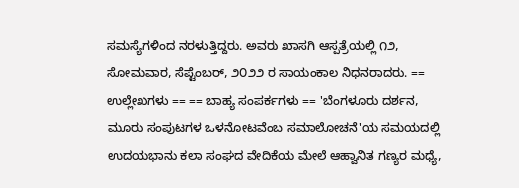ಸಮಸ್ಯೆಗಳಿಂದ ನರಳುತ್ತಿದ್ದರು. ಅವರು ಖಾಸಗಿ ಆಸ್ಪತ್ರೆಯಲ್ಲಿ ೧೨, ಸೋಮವಾರ, ಸೆಪ್ಟೆಂಬರ್, ೨೦೨೨ ರ ಸಾಯಂಕಾಲ ನಿಧನರಾದರು. == ಉಲ್ಲೇಖಗಳು == == ಬಾಹ್ಯ ಸಂಪರ್ಕಗಳು == 'ಬೆಂಗಳೂರು ದರ್ಶನ, ಮೂರು ಸಂಪುಟಗಳ ಒಳನೋಟವೆಂಬ ಸಮಾಲೋಚನೆ'ಯ ಸಮಯದಲ್ಲಿ ಉದಯಭಾನು ಕಲಾ ಸಂಘದ ವೇದಿಕೆಯ ಮೇಲೆ ಆಹ್ವಾನಿತ ಗಣ್ಯರ ಮಧ್ಯೆ,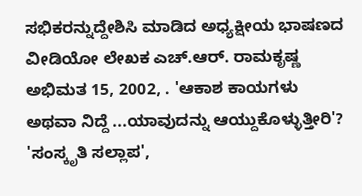ಸಭಿಕರನ್ನುದ್ದೇಶಿಸಿ ಮಾಡಿದ ಅಧ್ಯಕ್ಷೀಯ ಭಾಷಣದ ವೀಡಿಯೋ ಲೇಖಕ ಎಚ್.ಆರ್. ರಾಮಕೃಷ್ಣ ಅಭಿಮತ 15, 2002, . 'ಆಕಾಶ ಕಾಯಗಳು ಅಥವಾ ನಿದ್ದೆ ...ಯಾವುದನ್ನು ಆಯ್ದುಕೊಳ್ಳುತ್ತೀರಿ'? 'ಸಂಸ್ಕೃತಿ ಸಲ್ಲಾಪ',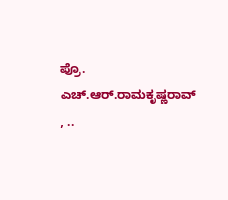ಪ್ರೊ. ಎಚ್.ಆರ್.ರಾಮಕೃಷ್ಣರಾವ್ , ..